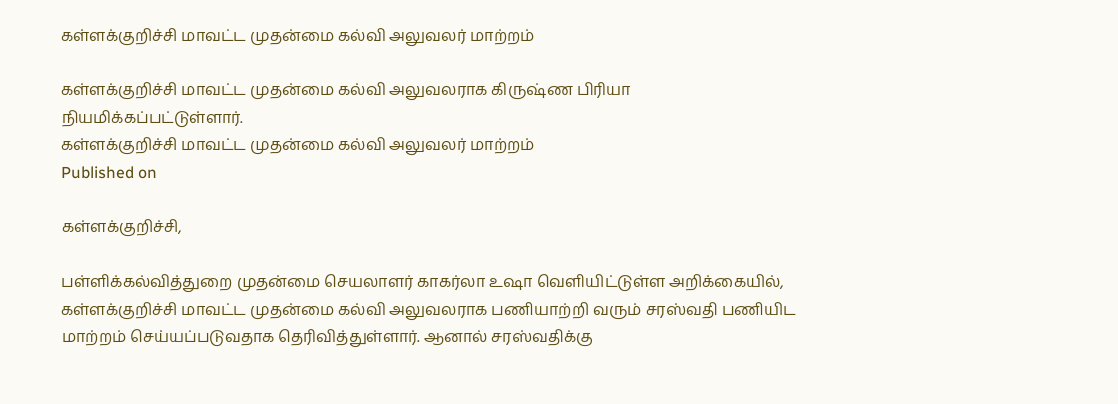கள்ளக்குறிச்சி மாவட்ட முதன்மை கல்வி அலுவலர் மாற்றம்

கள்ளக்குறிச்சி மாவட்ட முதன்மை கல்வி அலுவலராக கிருஷ்ண பிரியா நியமிக்கப்பட்டுள்ளார்.
கள்ளக்குறிச்சி மாவட்ட முதன்மை கல்வி அலுவலர் மாற்றம்
Published on

கள்ளக்குறிச்சி,

பள்ளிக்கல்வித்துறை முதன்மை செயலாளர் காகர்லா உஷா வெளியிட்டுள்ள அறிக்கையில், கள்ளக்குறிச்சி மாவட்ட முதன்மை கல்வி அலுவலராக பணியாற்றி வரும் சரஸ்வதி பணியிட மாற்றம் செய்யப்படுவதாக தெரிவித்துள்ளார். ஆனால் சரஸ்வதிக்கு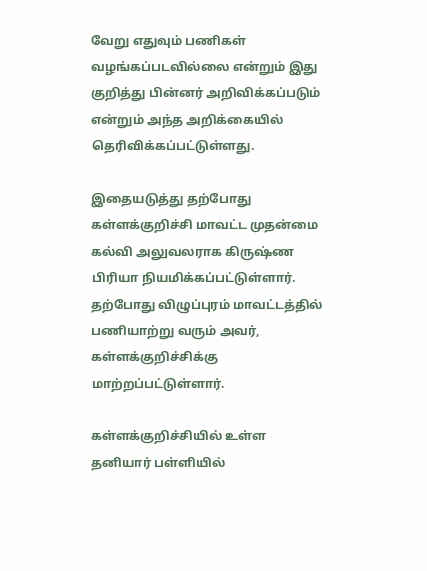வேறு எதுவும் பணிகள் வழங்கப்படவில்லை என்றும் இது குறித்து பின்னர் அறிவிக்கப்படும் என்றும் அந்த அறிக்கையில் தெரிவிக்கப்பட்டுள்ளது.

இதையடுத்து தற்போது கள்ளக்குறிச்சி மாவட்ட முதன்மை கல்வி அலுவலராக கிருஷ்ண பிரியா நியமிக்கப்பட்டுள்ளார். தற்போது விழுப்புரம் மாவட்டத்தில் பணியாற்று வரும் அவர், கள்ளக்குறிச்சிக்கு மாற்றப்பட்டுள்ளார்.

கள்ளக்குறிச்சியில் உள்ள தனியார் பள்ளியில்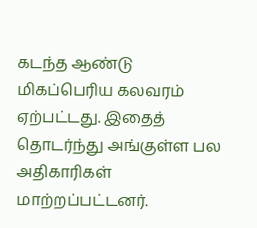கடந்த ஆண்டு மிகப்பெரிய கலவரம் ஏற்பட்டது. இதைத் தொடர்ந்து அங்குள்ள பல அதிகாரிகள் மாற்றப்பட்டனர்.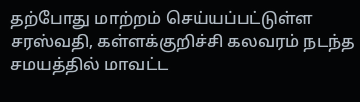தற்போது மாற்றம் செய்யப்பட்டுள்ள சரஸ்வதி, கள்ளக்குறிச்சி கலவரம் நடந்த சமயத்தில் மாவட்ட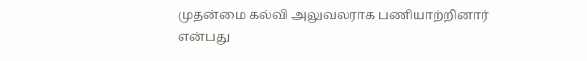முதன்மை கல்வி அலுவலராக பணியாற்றினார் என்பது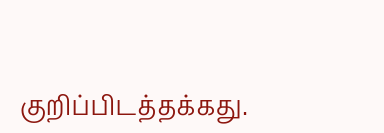குறிப்பிடத்தக்கது.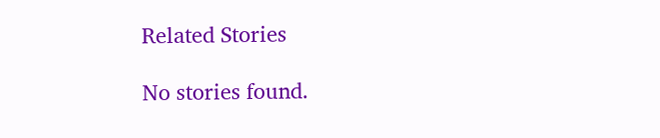Related Stories

No stories found.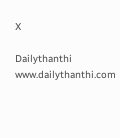X

Dailythanthi
www.dailythanthi.com